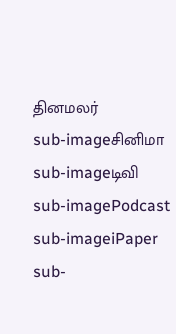தினமலர்
sub-imageசினிமா
sub-imageடிவி
sub-imagePodcast
sub-imageiPaper
sub-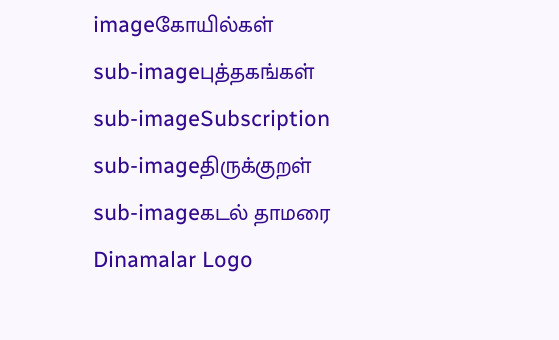imageகோயில்கள்
sub-imageபுத்தகங்கள்
sub-imageSubscription
sub-imageதிருக்குறள்
sub-imageகடல் தாமரை
Dinamalar Logo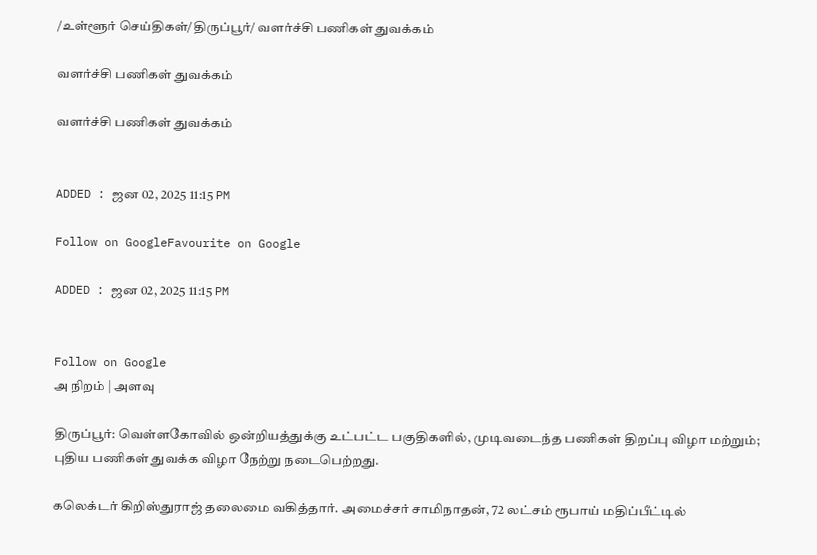/உள்ளூர் செய்திகள்/திருப்பூர்/ வளர்ச்சி பணிகள் துவக்கம்

வளர்ச்சி பணிகள் துவக்கம்

வளர்ச்சி பணிகள் துவக்கம்


ADDED : ஜன 02, 2025 11:15 PM

Follow on GoogleFavourite on Google

ADDED : ஜன 02, 2025 11:15 PM


Follow on Google
அ நிறம் | அளவு

திருப்பூர்: வெள்ளகோவில் ஒன்றியத்துக்கு உட்பட்ட பகுதிகளில், முடிவடைந்த பணிகள் திறப்பு விழா மற்றும்; புதிய பணிகள் துவக்க விழா நேற்று நடைபெற்றது.

கலெக்டர் கிறிஸ்துராஜ் தலைமை வகித்தார். அமைச்சர் சாமிநாதன், 72 லட்சம் ரூபாய் மதிப்பீட்டில்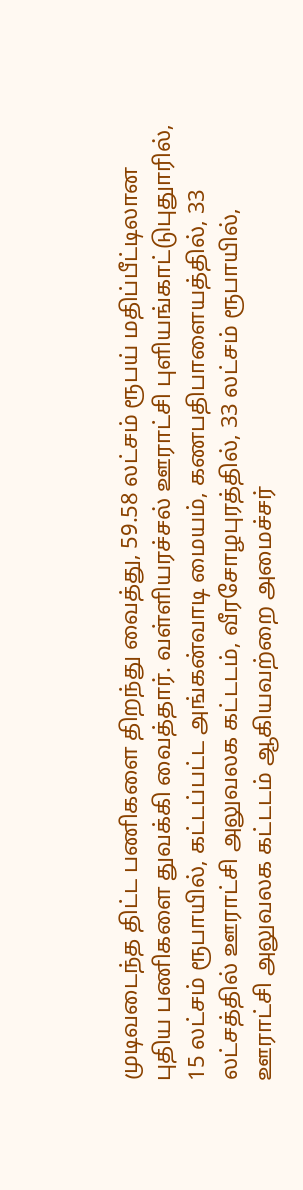முடிவடைந்த திட்ட பணிகளை திறந்து வைத்து, 59.58 லட்சம் ரூபய் மதிப்பீட்டிலான புதிய பணிகளை துவக்கி வைத்தார். வள்ளியரச்சல் ஊராட்சி புளியங்காட்டுபுதுாரில், 15 லட்சம் ரூபாயில், கட்டப்பட்ட அங்கன்வாடி மையம், கணபதிபாளையத்தில், 33 லட்சத்தில் ஊராட்சி அலுவலக கட்டடம், வீரசோழபுரத்தில், 33 லட்சம் ரூபாயில், ஊராட்சி அலுவலக கட்டடம் ஆகியவற்றை அமைச்சர்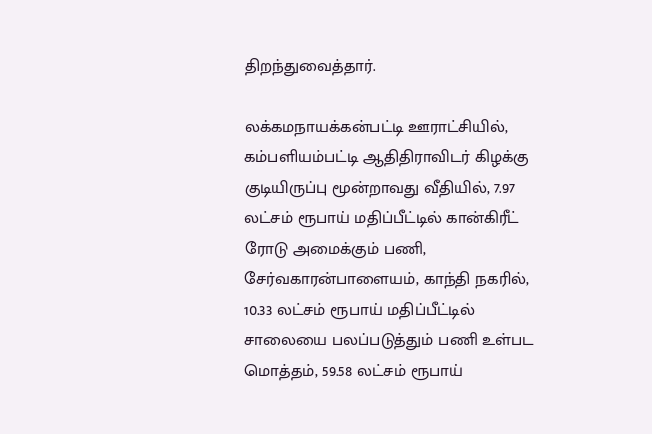திறந்துவைத்தார்.

லக்கமநாயக்கன்பட்டி ஊராட்சியில், கம்பளியம்பட்டி ஆதிதிராவிடர் கிழக்கு குடியிருப்பு மூன்றாவது வீதியில், 7.97 லட்சம் ரூபாய் மதிப்பீட்டில் கான்கிரீட் ரோடு அமைக்கும் பணி, சேர்வகாரன்பாளையம், காந்தி நகரில், 10.33 லட்சம் ரூபாய் மதிப்பீட்டில் சாலையை பலப்படுத்தும் பணி உள்பட மொத்தம், 59.58 லட்சம் ரூபாய்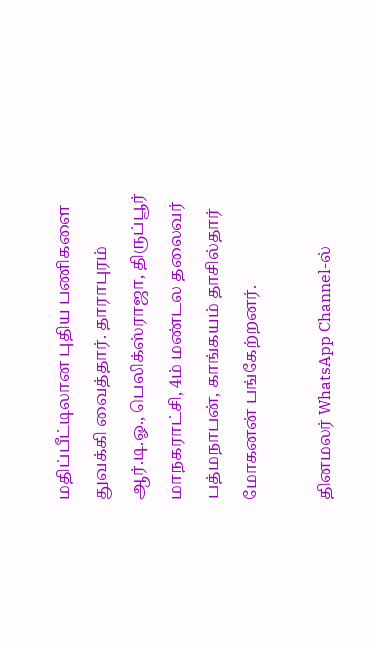மதிப்பீட்டிலான புதிய பணிகளை துவக்கி வைத்தார். தாராபுரம் ஆர்.டி.ஓ., பெலிக்ஸ்ராஜா, திருப்பூர் மாநகராட்சி, 4ம் மண்டல தலைவர் பத்மநாபன், காங்கயம் தாசில்தார் மோகனன் பங்கேற்றனர்.

தினமலர் WhatsApp Channel-ல்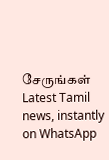சேருங்கள்
Latest Tamil news, instantly on WhatsApp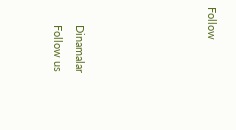Follow





      Dinamalar
      Follow us